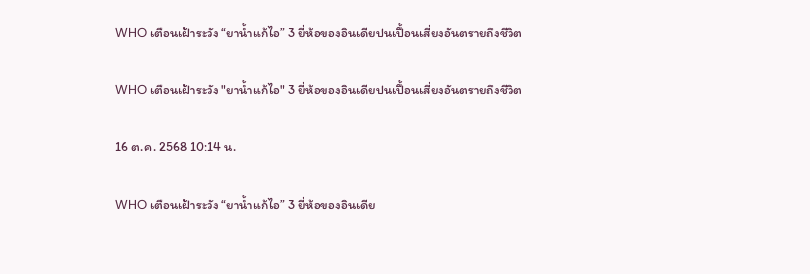WHO เตือนเฝ้าระวัง “ยาน้ำแก้ไอ” 3 ยี่ห้อของอินเดียปนเปื้อนเสี่ยงอันตรายถึงชีวิต

WHO เตือนเฝ้าระวัง "ยาน้ำแก้ไอ" 3 ยี่ห้อของอินเดียปนเปื้อนเสี่ยงอันตรายถึงชีวิต

16 ต.ค. 2568 10:14 น.

WHO เตือนเฝ้าระวัง “ยาน้ำแก้ไอ” 3 ยี่ห้อของอินเดีย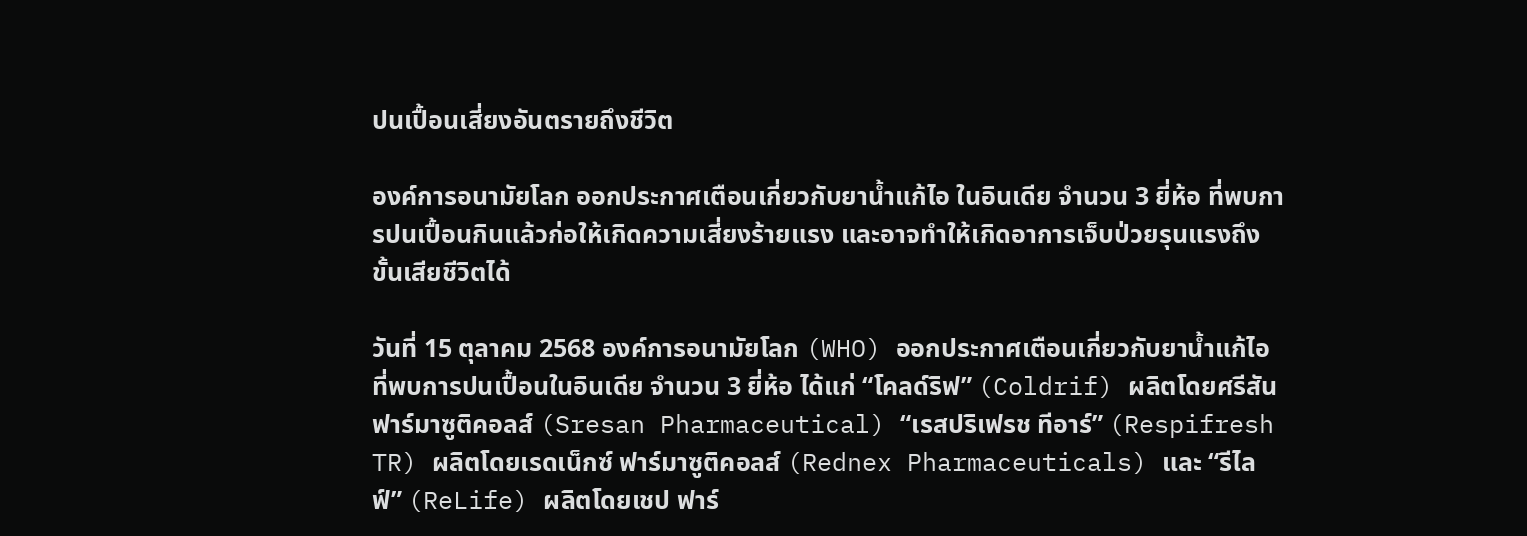ปนเปื้อนเสี่ยงอันตรายถึงชีวิต

องค์การอนามัยโลก ออกประกาศเตือนเกี่ยวกับยาน้ำแก้ไอ ในอินเดีย จำนวน 3 ยี่ห้อ ที่พบการปนเปื้อนกินแล้วก่อให้เกิดความเสี่ยงร้ายแรง และอาจทำให้เกิดอาการเจ็บป่วยรุนแรงถึงขั้นเสียชีวิตได้

วันที่ 15 ตุลาคม 2568 องค์การอนามัยโลก (WHO) ออกประกาศเตือนเกี่ยวกับยาน้ำแก้ไอที่พบการปนเปื้อนในอินเดีย จำนวน 3 ยี่ห้อ ได้แก่ “โคลด์ริฟ” (Coldrif) ผลิตโดยศรีสัน ฟาร์มาซูติคอลส์ (Sresan Pharmaceutical) “เรสปริเฟรช ทีอาร์” (Respifresh TR) ผลิตโดยเรดเน็กซ์ ฟาร์มาซูติคอลส์ (Rednex Pharmaceuticals) และ “รีไลฟ์” (ReLife) ผลิตโดยเชป ฟาร์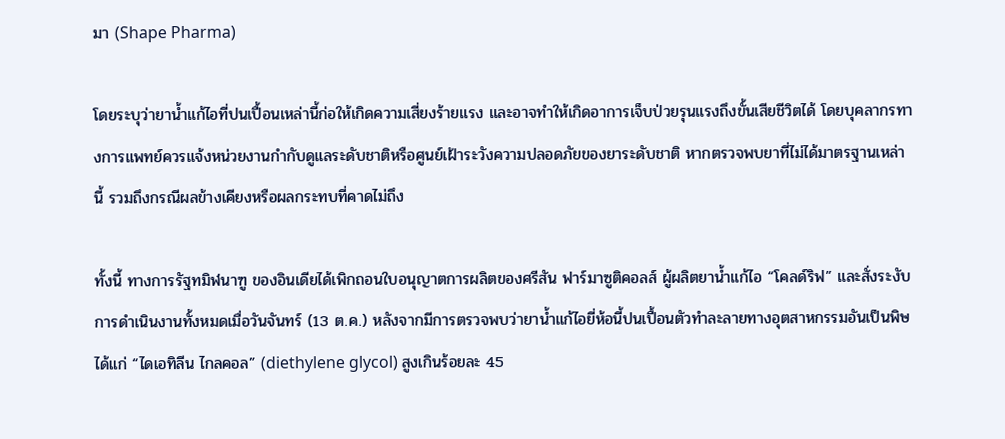มา (Shape Pharma)

โดยระบุว่ายาน้ำแก้ไอที่ปนเปื้อนเหล่านี้ก่อให้เกิดความเสี่ยงร้ายแรง และอาจทำให้เกิดอาการเจ็บป่วยรุนแรงถึงขั้นเสียชีวิตได้ โดยบุคลากรทางการแพทย์ควรแจ้งหน่วยงานกำกับดูแลระดับชาติหรือศูนย์เฝ้าระวังความปลอดภัยของยาระดับชาติ หากตรวจพบยาที่ไม่ได้มาตรฐานเหล่านี้ รวมถึงกรณีผลข้างเคียงหรือผลกระทบที่คาดไม่ถึง

ทั้งนี้ ทางการรัฐทมิฬนาฑู ของอินเดียได้เพิกถอนใบอนุญาตการผลิตของศรีสัน ฟาร์มาซูติคอลส์ ผู้ผลิตยาน้ำแก้ไอ “โคลด์ริฟ” และสั่งระงับการดำเนินงานทั้งหมดเมื่อวันจันทร์ (13 ต.ค.) หลังจากมีการตรวจพบว่ายาน้ำแก้ไอยี่ห้อนี้ปนเปื้อนตัวทำละลายทางอุตสาหกรรมอันเป็นพิษ ได้แก่ “ไดเอทิลีน ไกลคอล” (diethylene glycol) สูงเกินร้อยละ 45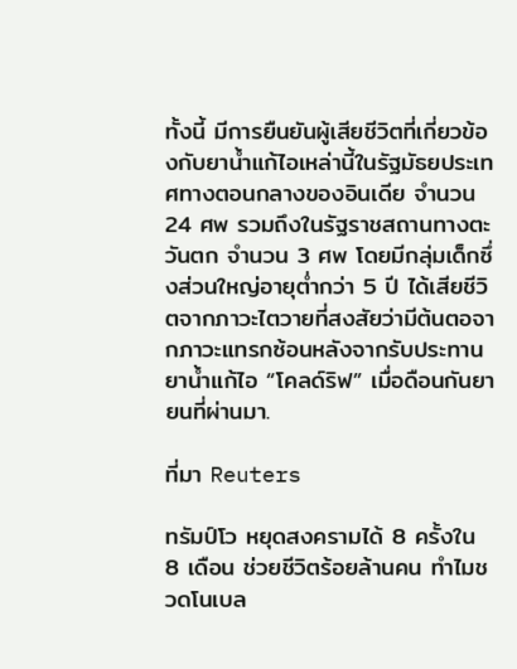ทั้งนี้ มีการยืนยันผู้เสียชีวิตที่เกี่ยวข้องกับยาน้ำแก้ไอเหล่านี้ในรัฐมัธยประเทศทางตอนกลางของอินเดีย จำนวน 24 ศพ รวมถึงในรัฐราชสถานทางตะวันตก จำนวน 3 ศพ โดยมีกลุ่มเด็กซึ่งส่วนใหญ่อายุต่ำกว่า 5 ปี ได้เสียชีวิตจากภาวะไตวายที่สงสัยว่ามีต้นตอจากภาวะแทรกซ้อนหลังจากรับประทานยาน้ำแก้ไอ “โคลด์ริฟ” เมื่อดือนกันยายนที่ผ่านมา.

ที่มา Reuters

ทรัมป์โว หยุดสงครามได้ 8 ครั้งใน 8 เดือน ช่วยชีวิตร้อยล้านคน ทำไมชวดโนเบล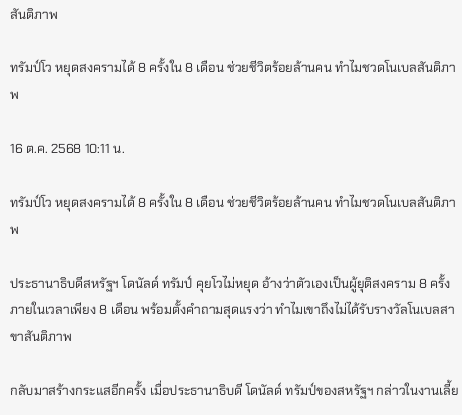สันติภาพ

ทรัมป์โว หยุดสงครามได้ 8 ครั้งใน 8 เดือน ช่วยชีวิตร้อยล้านคน ทำไมชวดโนเบลสันติภาพ

16 ต.ค. 2568 10:11 น.

ทรัมป์โว หยุดสงครามได้ 8 ครั้งใน 8 เดือน ช่วยชีวิตร้อยล้านคน ทำไมชวดโนเบลสันติภาพ

ประธานาธิบดีสหรัฐฯ โดนัลด์ ทรัมป์ คุยโวไม่หยุด อ้างว่าตัวเองเป็นผู้ยุติสงคราม 8 ครั้งภายในเวลาเพียง 8 เดือน พร้อมตั้งคำถามสุดแรงว่า ทำไมเขาถึงไม่ได้รับรางวัลโนเบลสาขาสันติภาพ

กลับมาสร้างกระแสอีกครั้ง เมื่อประธานาธิบดี โดนัลด์ ทรัมป์ของสหรัฐฯ กล่าวในงานเลี้ย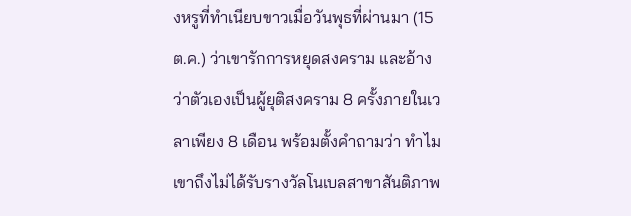งหรูที่ทำเนียบขาวเมื่อวันพุธที่ผ่านมา (15 ต.ค.) ว่าเขารักการหยุดสงคราม และอ้างว่าตัวเองเป็นผู้ยุติสงคราม 8 ครั้งภายในเวลาเพียง 8 เดือน พร้อมตั้งคำถามว่า ทำไมเขาถึงไม่ได้รับรางวัลโนเบลสาขาสันติภาพ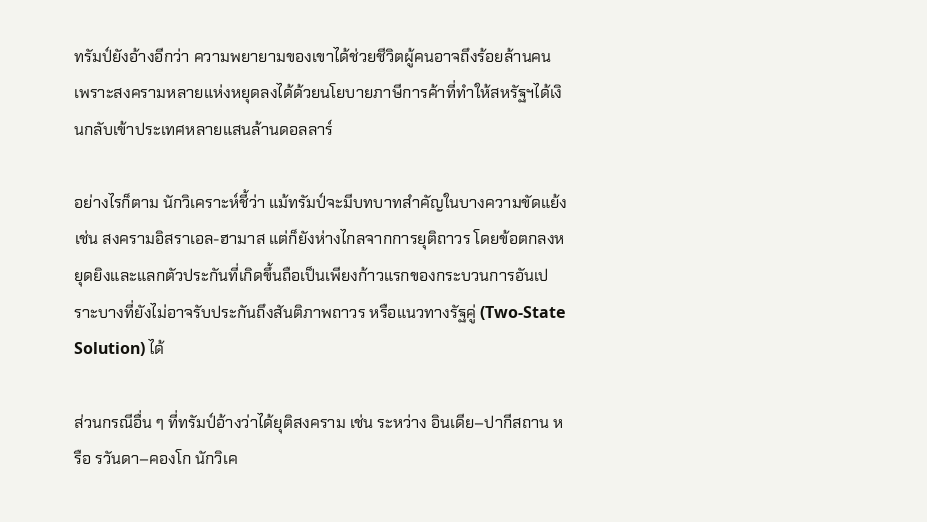ทรัมป์ยังอ้างอีกว่า ความพยายามของเขาได้ช่วยชีวิตผู้คนอาจถึงร้อยล้านคน เพราะสงครามหลายแห่งหยุดลงได้ด้วยนโยบายภาษีการค้าที่ทำให้สหรัฐฯได้เงินกลับเข้าประเทศหลายแสนล้านดอลลาร์

อย่างไรก็ตาม นักวิเคราะห์ชี้ว่า แม้ทรัมป์จะมีบทบาทสำคัญในบางความขัดแย้ง เช่น สงครามอิสราเอล-ฮามาส แต่ก็ยังห่างไกลจากการยุติถาวร โดยข้อตกลงหยุดยิงและแลกตัวประกันที่เกิดขึ้นถือเป็นเพียงก้าวแรกของกระบวนการอันเปราะบางที่ยังไม่อาจรับประกันถึงสันติภาพถาวร หรือแนวทางรัฐคู่ (Two-State Solution) ได้

ส่วนกรณีอื่น ๆ ที่ทรัมป์อ้างว่าได้ยุติสงคราม เช่น ระหว่าง อินเดีย–ปากีสถาน หรือ รวันดา–คองโก นักวิเค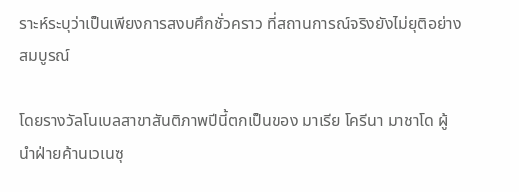ราะห์ระบุว่าเป็นเพียงการสงบศึกชั่วคราว ที่สถานการณ์จริงยังไม่ยุติอย่างสมบูรณ์

โดยรางวัลโนเบลสาขาสันติภาพปีนี้ตกเป็นของ มาเรีย โครีนา มาชาโด ผู้นำฝ่ายค้านเวเนซุ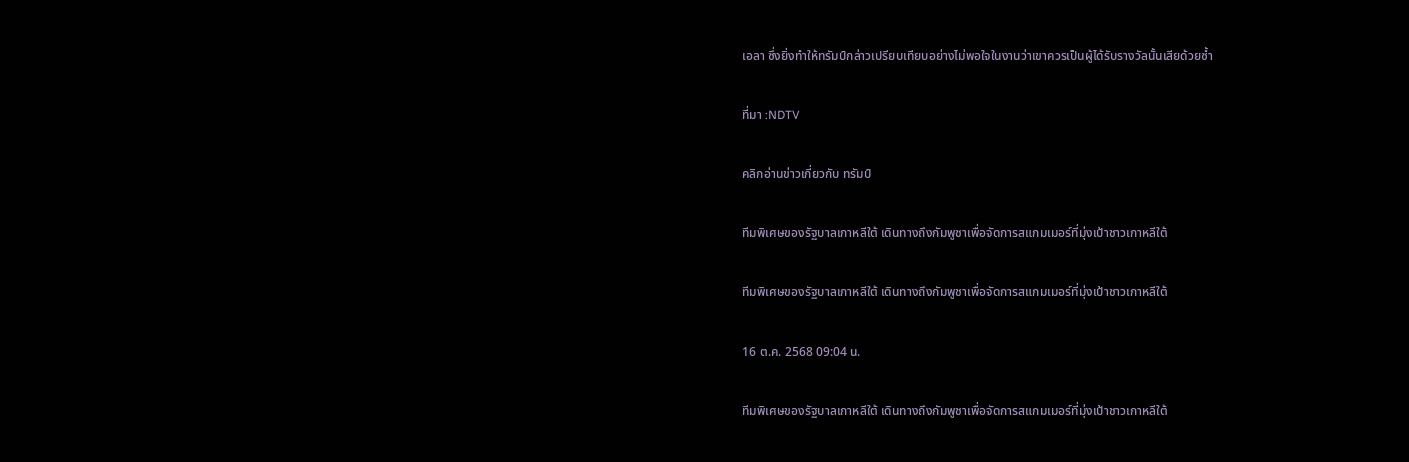เอลา ซึ่งยิ่งทำให้ทรัมป์กล่าวเปรียบเทียบอย่างไม่พอใจในงานว่าเขาควรเป็นผู้ได้รับรางวัลนั้นเสียด้วยซ้ำ

ที่มา :NDTV

คลิกอ่านข่าวเกี่ยวกับ ทรัมป์

ทีมพิเศษของรัฐบาลเกาหลีใต้ เดินทางถึงกัมพูชาเพื่อจัดการสแกมเมอร์ที่มุ่งเป้าชาวเกาหลีใต้

ทีมพิเศษของรัฐบาลเกาหลีใต้ เดินทางถึงกัมพูชาเพื่อจัดการสแกมเมอร์ที่มุ่งเป้าชาวเกาหลีใต้

16 ต.ค. 2568 09:04 น.

ทีมพิเศษของรัฐบาลเกาหลีใต้ เดินทางถึงกัมพูชาเพื่อจัดการสแกมเมอร์ที่มุ่งเป้าชาวเกาหลีใต้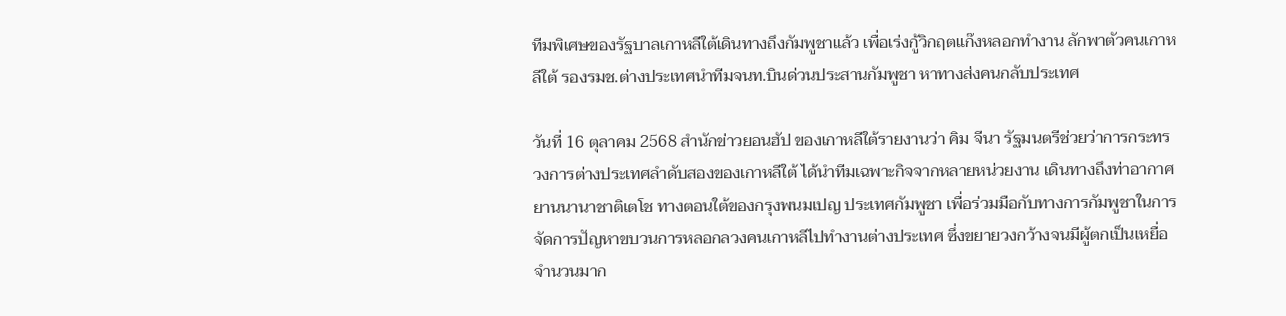ทีมพิเศษของรัฐบาลเกาหลีใต้เดินทางถึงกัมพูชาแล้ว เพื่อเร่งกู้วิกฤตแก๊งหลอกทำงาน ลักพาตัวคนเกาหลีใต้ รองรมช.ต่างประเทศนำทีมจนท.บินด่วนประสานกัมพูชา หาทางส่งคนกลับประเทศ

วันที่ 16 ตุลาคม 2568 สำนักข่าวยอนฮัป ของเกาหลีใต้รายงานว่า คิม จีนา รัฐมนตรีช่วยว่าการกระทรวงการต่างประเทศลำดับสองของเกาหลีใต้ ได้นำทีมเฉพาะกิจจากหลายหน่วยงาน เดินทางถึงท่าอากาศยานนานาชาติเตโช ทางตอนใต้ของกรุงพนมเปญ ประเทศกัมพูชา เพื่อร่วมมือกับทางการกัมพูชาในการจัดการปัญหาขบวนการหลอกลวงคนเกาหลีไปทำงานต่างประเทศ ซึ่งขยายวงกว้างจนมีผู้ตกเป็นเหยื่อจำนวนมาก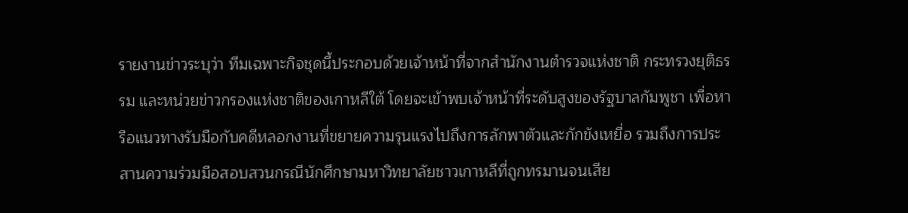รายงานข่าวระบุว่า ทีมเฉพาะกิจชุดนี้ประกอบด้วยเจ้าหน้าที่จากสำนักงานตำรวจแห่งชาติ กระทรวงยุติธรรม และหน่วยข่าวกรองแห่งชาติของเกาหลีใต้ โดยจะเข้าพบเจ้าหน้าที่ระดับสูงของรัฐบาลกัมพูชา เพื่อหารือแนวทางรับมือกับคดีหลอกงานที่ขยายความรุนแรงไปถึงการลักพาตัวและกักขังเหยื่อ รวมถึงการประสานความร่วมมือสอบสวนกรณีนักศึกษามหาวิทยาลัยชาวเกาหลีที่ถูกทรมานจนเสีย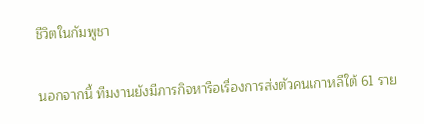ชีวิตในกัมพูชา

นอกจากนี้ ทีมงานยังมีภารกิจหารือเรื่องการส่งตัวคนเกาหลีใต้ 61 ราย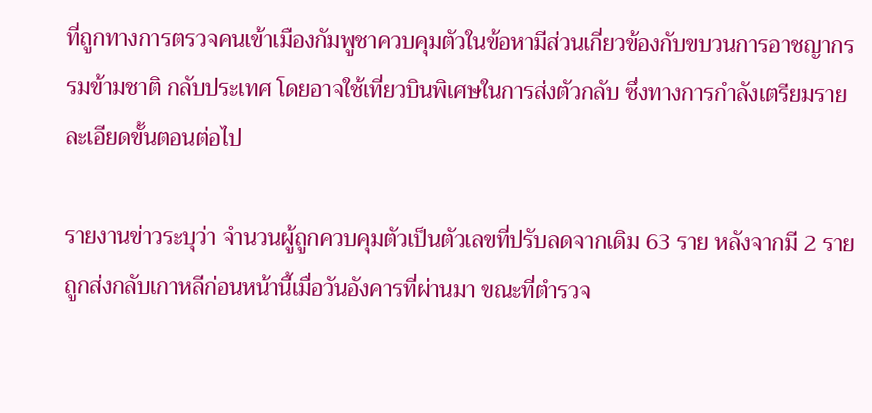ที่ถูกทางการตรวจคนเข้าเมืองกัมพูชาควบคุมตัวในข้อหามีส่วนเกี่ยวข้องกับขบวนการอาชญากรรมข้ามชาติ กลับประเทศ โดยอาจใช้เที่ยวบินพิเศษในการส่งตัวกลับ ซึ่งทางการกำลังเตรียมรายละเอียดขั้นตอนต่อไป

รายงานข่าวระบุว่า จำนวนผู้ถูกควบคุมตัวเป็นตัวเลขที่ปรับลดจากเดิม 63 ราย หลังจากมี 2 รายถูกส่งกลับเกาหลีก่อนหน้านี้เมื่อวันอังคารที่ผ่านมา ขณะที่ตำรวจ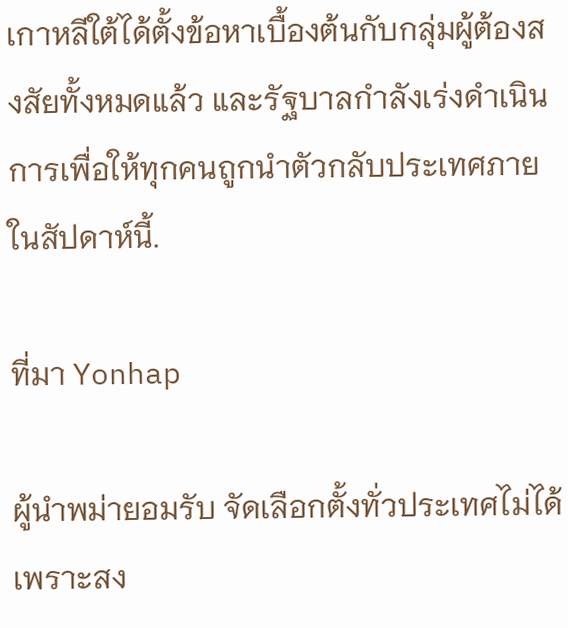เกาหลีใต้ได้ตั้งข้อหาเบื้องต้นกับกลุ่มผู้ต้องสงสัยทั้งหมดแล้ว และรัฐบาลกำลังเร่งดำเนินการเพื่อให้ทุกคนถูกนำตัวกลับประเทศภายในสัปดาห์นี้.

ที่มา Yonhap

ผู้นำพม่ายอมรับ จัดเลือกตั้งทั่วประเทศไม่ได้ เพราะสง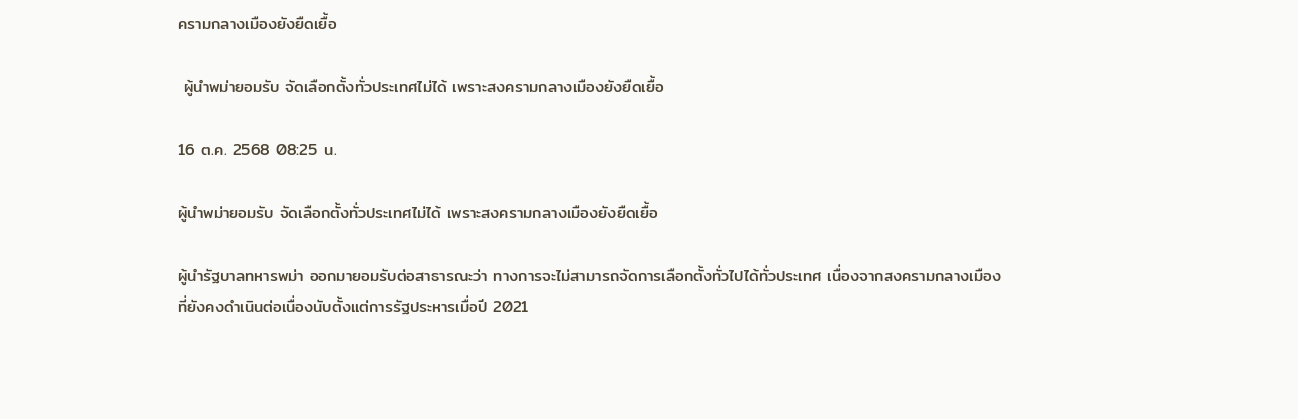ครามกลางเมืองยังยืดเยื้อ

 ผู้นำพม่ายอมรับ จัดเลือกตั้งทั่วประเทศไม่ได้ เพราะสงครามกลางเมืองยังยืดเยื้อ

16 ต.ค. 2568 08:25 น.

ผู้นำพม่ายอมรับ จัดเลือกตั้งทั่วประเทศไม่ได้ เพราะสงครามกลางเมืองยังยืดเยื้อ

ผู้นำรัฐบาลทหารพม่า ออกมายอมรับต่อสาธารณะว่า ทางการจะไม่สามารถจัดการเลือกตั้งทั่วไปได้ทั่วประเทศ เนื่องจากสงครามกลางเมืองที่ยังคงดำเนินต่อเนื่องนับตั้งแต่การรัฐประหารเมื่อปี 2021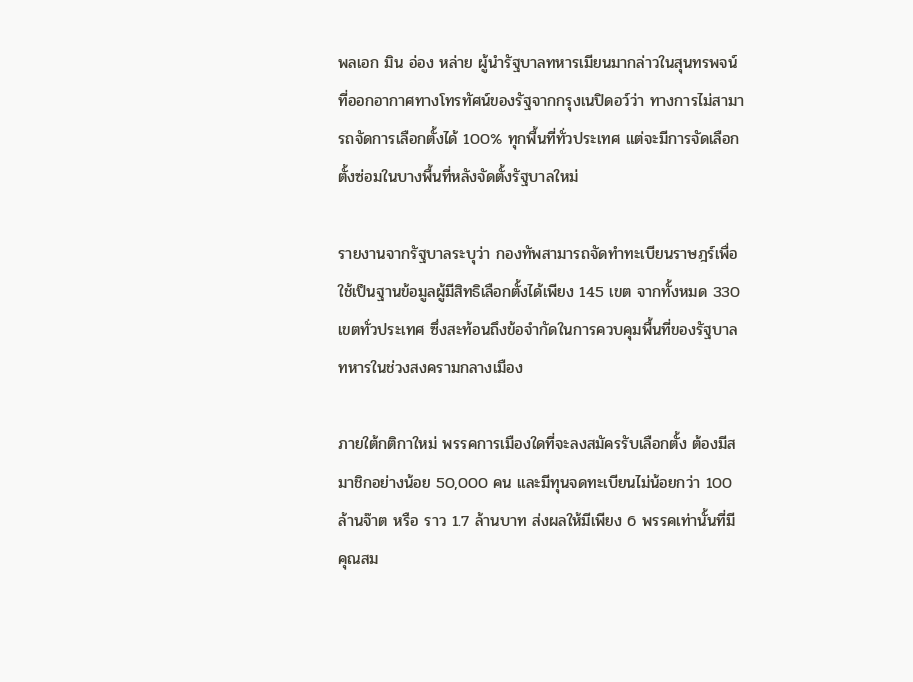พลเอก มิน อ่อง หล่าย ผู้นำรัฐบาลทหารเมียนมากล่าวในสุนทรพจน์ที่ออกอากาศทางโทรทัศน์ของรัฐจากกรุงเนปิดอว์ว่า ทางการไม่สามารถจัดการเลือกตั้งได้ 100% ทุกพื้นที่ทั่วประเทศ แต่จะมีการจัดเลือกตั้งซ่อมในบางพื้นที่หลังจัดตั้งรัฐบาลใหม่

รายงานจากรัฐบาลระบุว่า กองทัพสามารถจัดทำทะเบียนราษฎร์เพื่อใช้เป็นฐานข้อมูลผู้มีสิทธิเลือกตั้งได้เพียง 145 เขต จากทั้งหมด 330 เขตทั่วประเทศ ซึ่งสะท้อนถึงข้อจำกัดในการควบคุมพื้นที่ของรัฐบาลทหารในช่วงสงครามกลางเมือง

ภายใต้กติกาใหม่ พรรคการเมืองใดที่จะลงสมัครรับเลือกตั้ง ต้องมีสมาชิกอย่างน้อย 50,000 คน และมีทุนจดทะเบียนไม่น้อยกว่า 100 ล้านจ๊าต หรือ ราว 1.7 ล้านบาท ส่งผลให้มีเพียง 6 พรรคเท่านั้นที่มีคุณสม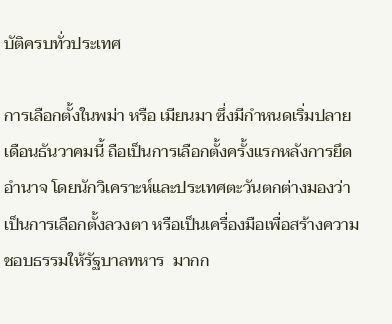บัติครบทั่วประเทศ

การเลือกตั้งในพม่า หรือ เมียนมา ซึ่งมีกำหนดเริ่มปลายเดือนธันวาคมนี้ ถือเป็นการเลือกตั้งครั้งแรกหลังการยึดอำนาจ โดยนักวิเคราะห์และประเทศตะวันตกต่างมองว่าเป็นการเลือกตั้งลวงตา หรือเป็นเครื่องมือเพื่อสร้างความชอบธรรมให้รัฐบาลทหาร  มากก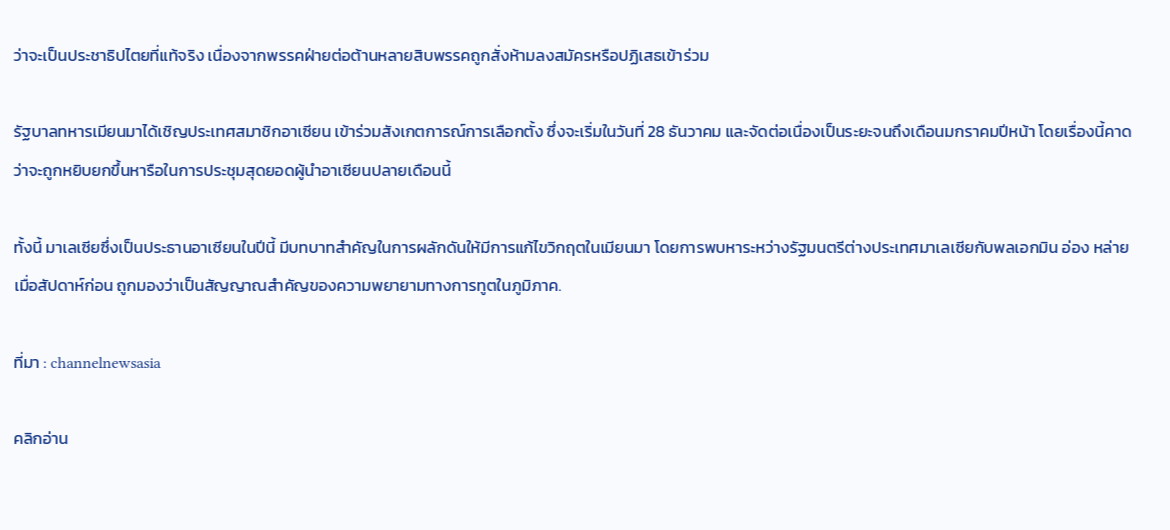ว่าจะเป็นประชาธิปไตยที่แท้จริง เนื่องจากพรรคฝ่ายต่อต้านหลายสิบพรรคถูกสั่งห้ามลงสมัครหรือปฏิเสธเข้าร่วม

รัฐบาลทหารเมียนมาได้เชิญประเทศสมาชิกอาเซียน เข้าร่วมสังเกตการณ์การเลือกตั้ง ซึ่งจะเริ่มในวันที่ 28 ธันวาคม และจัดต่อเนื่องเป็นระยะจนถึงเดือนมกราคมปีหน้า โดยเรื่องนี้คาดว่าจะถูกหยิบยกขึ้นหารือในการประชุมสุดยอดผู้นำอาเซียนปลายเดือนนี้

ทั้งนี้ มาเลเซียซึ่งเป็นประธานอาเซียนในปีนี้ มีบทบาทสำคัญในการผลักดันให้มีการแก้ไขวิกฤตในเมียนมา โดยการพบหาระหว่างรัฐมนตรีต่างประเทศมาเลเซียกับพลเอกมิน อ่อง หล่าย เมื่อสัปดาห์ก่อน ถูกมองว่าเป็นสัญญาณสำคัญของความพยายามทางการทูตในภูมิภาค.

ที่มา : channelnewsasia

คลิกอ่าน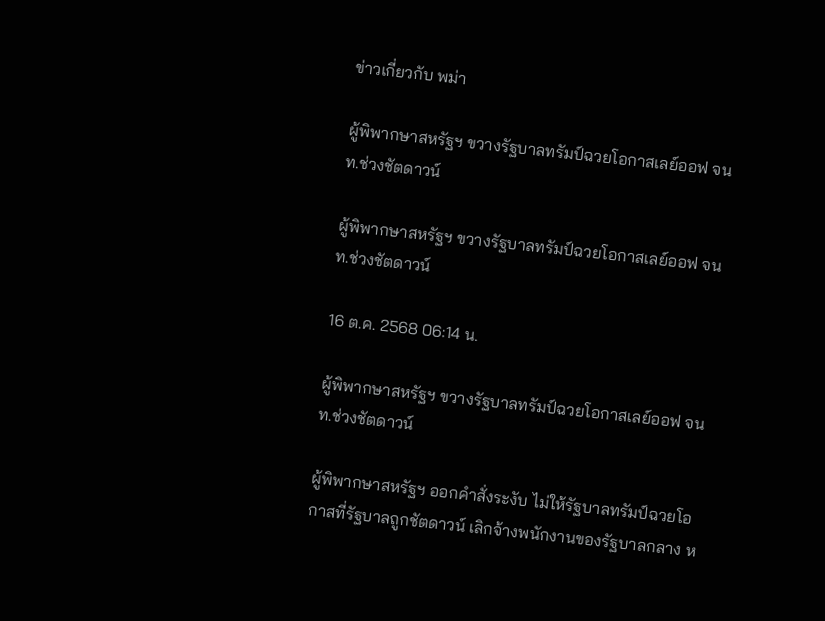ข่าวเกี่ยวกับ พม่า

ผู้พิพากษาสหรัฐฯ ขวางรัฐบาลทรัมป์ฉวยโอกาสเลย์ออฟ จนท.ช่วงชัตดาวน์

ผู้พิพากษาสหรัฐฯ ขวางรัฐบาลทรัมป์ฉวยโอกาสเลย์ออฟ จนท.ช่วงชัตดาวน์

16 ต.ค. 2568 06:14 น.

ผู้พิพากษาสหรัฐฯ ขวางรัฐบาลทรัมป์ฉวยโอกาสเลย์ออฟ จนท.ช่วงชัตดาวน์

ผู้พิพากษาสหรัฐฯ ออกคำสั่งระงับ ไม่ให้รัฐบาลทรัมป์ฉวยโอกาสที่รัฐบาลถูกชัตดาวน์ เลิกจ้างพนักงานของรัฐบาลกลาง ห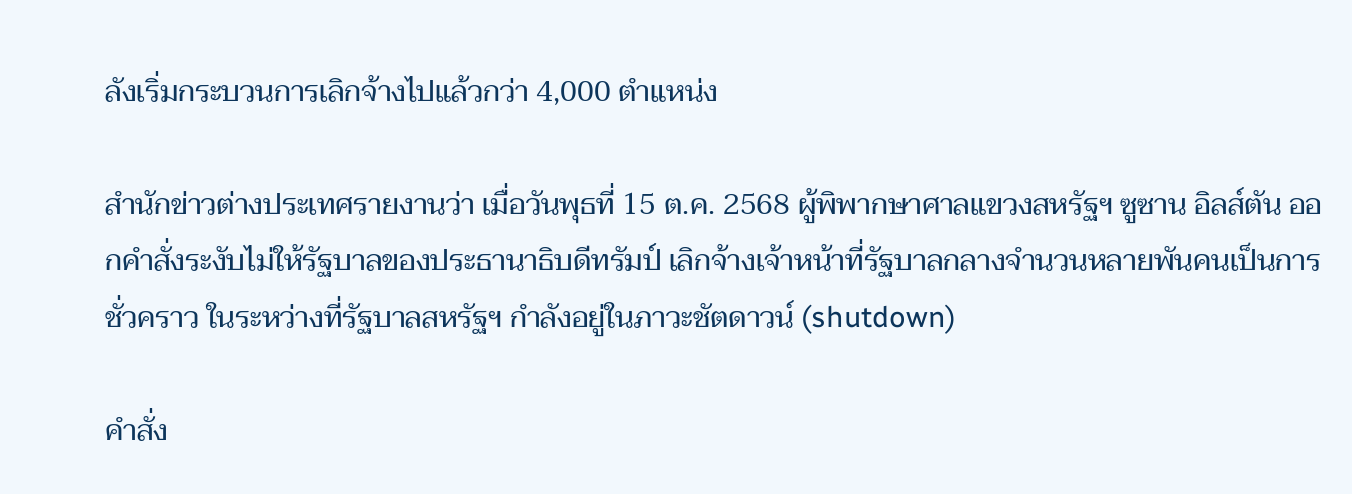ลังเริ่มกระบวนการเลิกจ้างไปแล้วกว่า 4,000 ตำแหน่ง

สำนักข่าวต่างประเทศรายงานว่า เมื่อวันพุธที่ 15 ต.ค. 2568 ผู้พิพากษาศาลแขวงสหรัฐฯ ซูซาน อิลส์ตัน ออกคำสั่งระงับไม่ให้รัฐบาลของประธานาธิบดีทรัมป์ เลิกจ้างเจ้าหน้าที่รัฐบาลกลางจำนวนหลายพันคนเป็นการชั่วคราว ในระหว่างที่รัฐบาลสหรัฐฯ กำลังอยู่ในภาวะชัตดาวน์ (shutdown)

คำสั่ง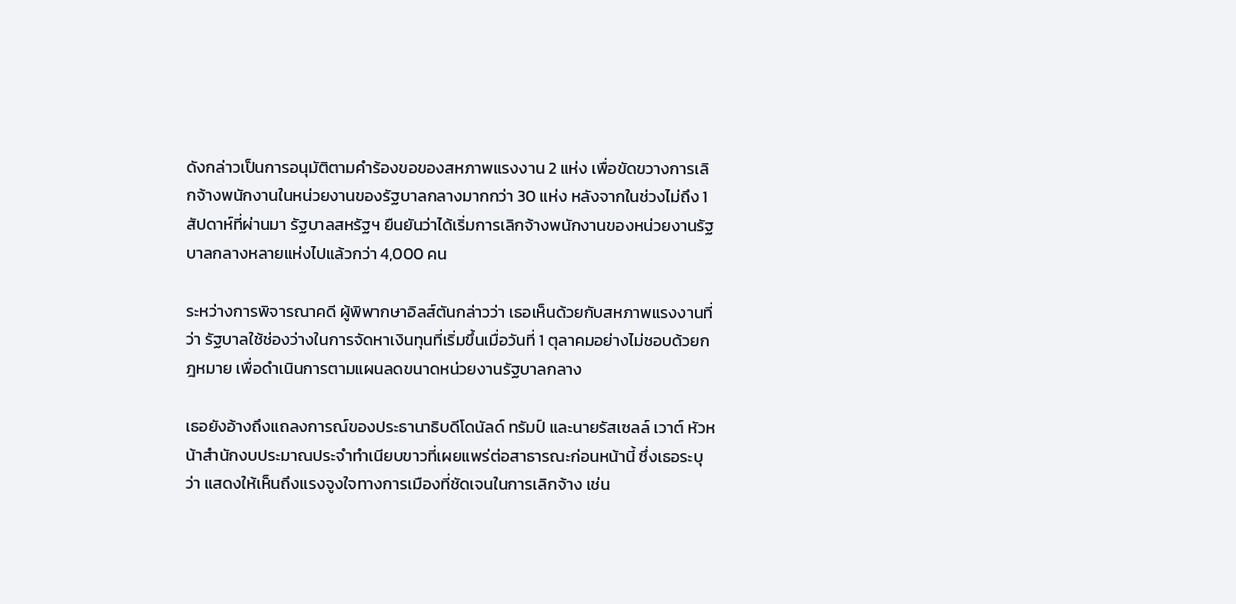ดังกล่าวเป็นการอนุมัติตามคำร้องขอของสหภาพแรงงาน 2 แห่ง เพื่อขัดขวางการเลิกจ้างพนักงานในหน่วยงานของรัฐบาลกลางมากกว่า 30 แห่ง หลังจากในช่วงไม่ถึง 1 สัปดาห์ที่ผ่านมา รัฐบาลสหรัฐฯ ยืนยันว่าได้เริ่มการเลิกจ้างพนักงานของหน่วยงานรัฐบาลกลางหลายแห่งไปแล้วกว่า 4,000 คน

ระหว่างการพิจารณาคดี ผู้พิพากษาอิลส์ตันกล่าวว่า เธอเห็นด้วยกับสหภาพแรงงานที่ว่า รัฐบาลใช้ช่องว่างในการจัดหาเงินทุนที่เริ่มขึ้นเมื่อวันที่ 1 ตุลาคมอย่างไม่ชอบด้วยกฎหมาย เพื่อดำเนินการตามแผนลดขนาดหน่วยงานรัฐบาลกลาง

เธอยังอ้างถึงแถลงการณ์ของประธานาธิบดีโดนัลด์ ทรัมป์ และนายรัสเซลล์ เวาต์ หัวหน้าสำนักงบประมาณประจำทำเนียบขาวที่เผยแพร่ต่อสาธารณะก่อนหน้านี้ ซึ่งเธอระบุว่า แสดงให้เห็นถึงแรงจูงใจทางการเมืองที่ชัดเจนในการเลิกจ้าง เช่น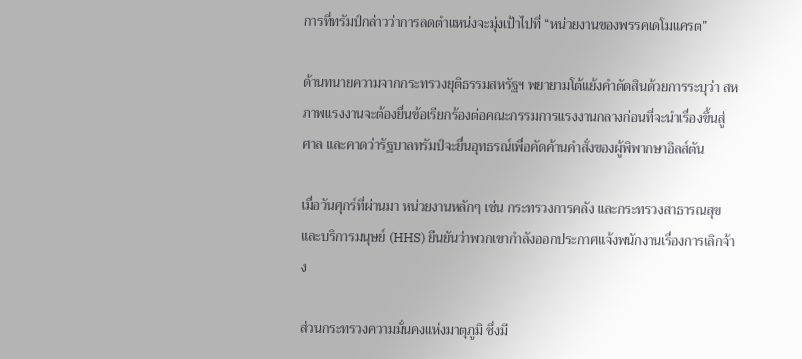การที่ทรัมป์กล่าวว่าการลดตำแหน่งจะมุ่งเป้าไปที่ “หน่วยงานของพรรคเดโมแครต”

ด้านทนายความจากกระทรวงยุติธรรมสหรัฐฯ พยายามโต้แย้งคำตัดสินด้วยการระบุว่า สหภาพแรงงานจะต้องยื่นข้อเรียกร้องต่อคณะกรรมการแรงงานกลางก่อนที่จะนำเรื่องขึ้นสู่ศาล และคาดว่ารัฐบาลทรัมป์จะยื่นอุทธรณ์เพื่อคัดค้านคำสั่งของผู้พิพากษาอิลส์ตัน

เมื่อวันศุกร์ที่ผ่านมา หน่วยงานหลักๆ เช่น กระทรวงการคลัง และกระทรวงสาธารณสุขและบริการมนุษย์ (HHS) ยืนยันว่าพวกเขากำลังออกประกาศแจ้งพนักงานเรื่องการเลิกจ้าง

ส่วนกระทรวงความมั่นคงแห่งมาตุภูมิ ซึ่งมี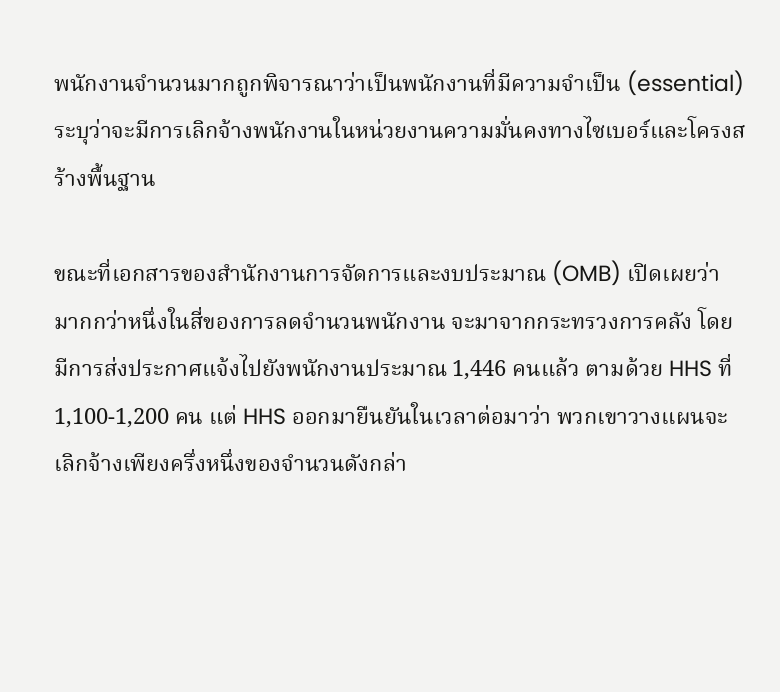พนักงานจำนวนมากถูกพิจารณาว่าเป็นพนักงานที่มีความจำเป็น (essential) ระบุว่าจะมีการเลิกจ้างพนักงานในหน่วยงานความมั่นคงทางไซเบอร์และโครงสร้างพื้นฐาน

ขณะที่เอกสารของสำนักงานการจัดการและงบประมาณ (OMB) เปิดเผยว่า มากกว่าหนึ่งในสี่ของการลดจำนวนพนักงาน จะมาจากกระทรวงการคลัง โดยมีการส่งประกาศแจ้งไปยังพนักงานประมาณ 1,446 คนแล้ว ตามด้วย HHS ที่ 1,100-1,200 คน แต่ HHS ออกมายืนยันในเวลาต่อมาว่า พวกเขาวางแผนจะเลิกจ้างเพียงครึ่งหนึ่งของจำนวนดังกล่า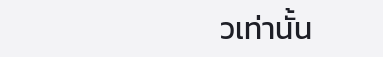วเท่านั้น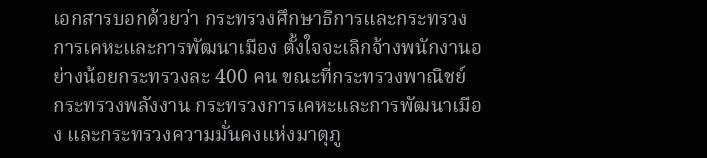เอกสารบอกด้วยว่า กระทรวงศึกษาธิการและกระทรวงการเคหะและการพัฒนาเมือง ตั้งใจจะเลิกจ้างพนักงานอย่างน้อยกระทรวงละ 400 คน ขณะที่กระทรวงพาณิชย์ กระทรวงพลังงาน กระทรวงการเคหะและการพัฒนาเมือง และกระทรวงความมั่นคงแห่งมาตุภู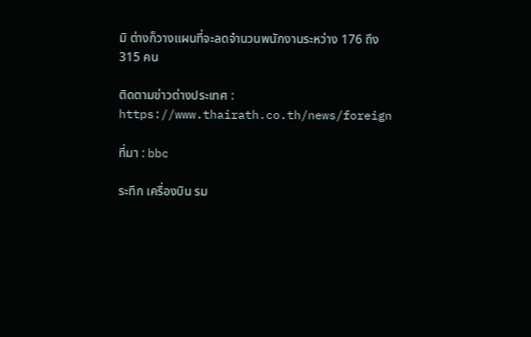มิ ต่างก็วางแผนที่จะลดจำนวนพนักงานระหว่าง 176 ถึง 315 คน

ติดตามข่าวต่างประเทศ : https://www.thairath.co.th/news/foreign

ที่มา : bbc

ระทึก เครื่องบิน รม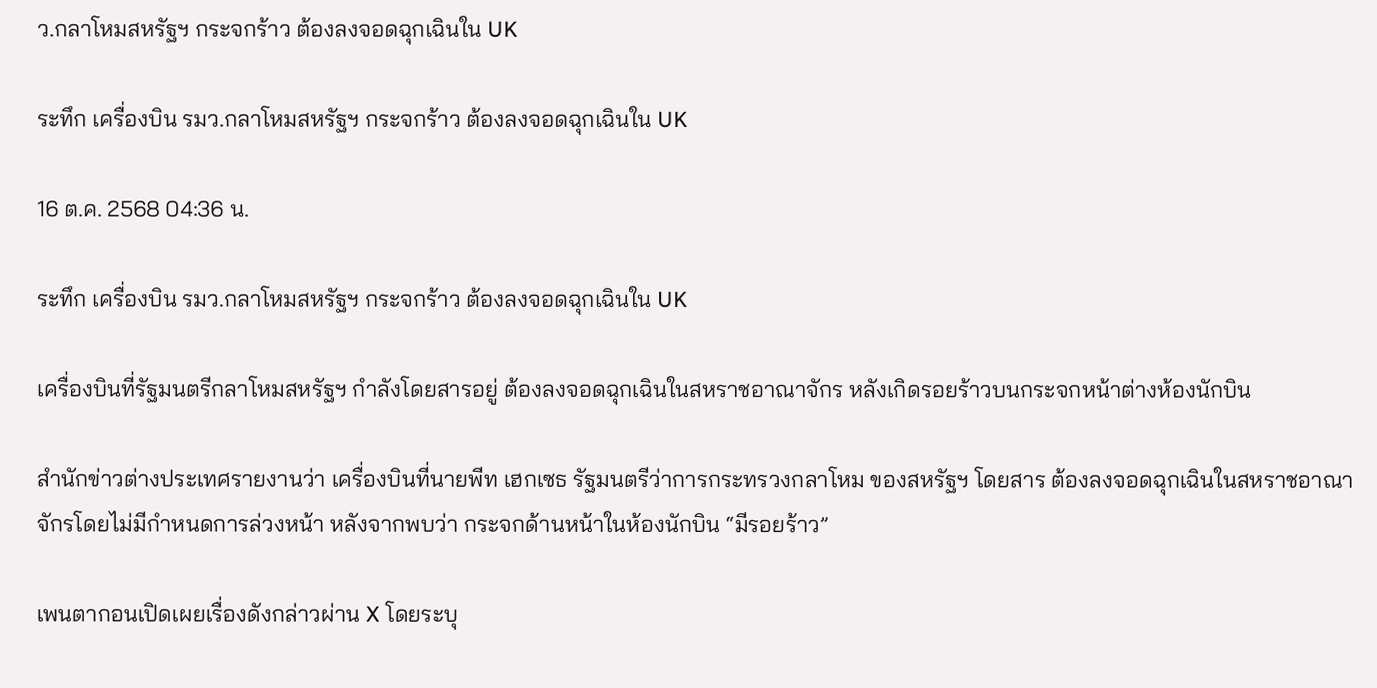ว.กลาโหมสหรัฐฯ กระจกร้าว ต้องลงจอดฉุกเฉินใน UK

ระทึก เครื่องบิน รมว.กลาโหมสหรัฐฯ กระจกร้าว ต้องลงจอดฉุกเฉินใน UK

16 ต.ค. 2568 04:36 น.

ระทึก เครื่องบิน รมว.กลาโหมสหรัฐฯ กระจกร้าว ต้องลงจอดฉุกเฉินใน UK

เครื่องบินที่รัฐมนตรีกลาโหมสหรัฐฯ กำลังโดยสารอยู่ ต้องลงจอดฉุกเฉินในสหราชอาณาจักร หลังเกิดรอยร้าวบนกระจกหน้าต่างห้องนักบิน

สำนักข่าวต่างประเทศรายงานว่า เครื่องบินที่นายพีท เฮกเซธ รัฐมนตรีว่าการกระทรวงกลาโหม ของสหรัฐฯ โดยสาร ต้องลงจอดฉุกเฉินในสหราชอาณาจักรโดยไม่มีกำหนดการล่วงหน้า หลังจากพบว่า กระจกด้านหน้าในห้องนักบิน “มีรอยร้าว”

เพนตากอนเปิดเผยเรื่องดังกล่าวผ่าน X โดยระบุ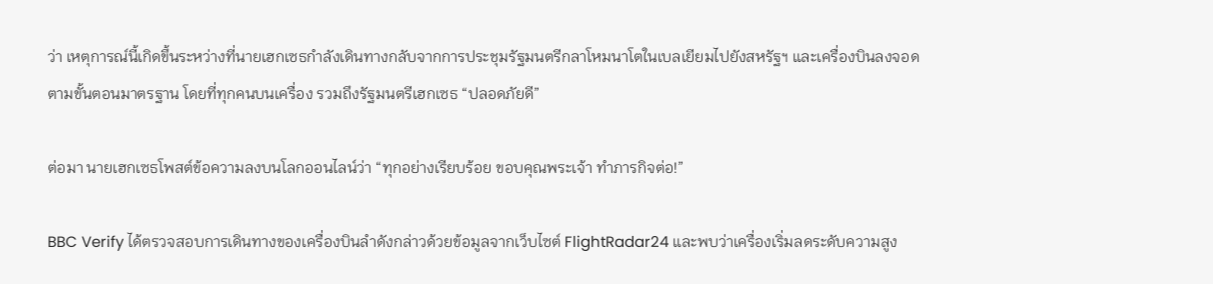ว่า เหตุการณ์นี้เกิดขึ้นระหว่างที่นายเฮกเซธกำลังเดินทางกลับจากการประชุมรัฐมนตรีกลาโหมนาโตในเบลเยียมไปยังสหรัฐฯ และเครื่องบินลงจอดตามขั้นตอนมาตรฐาน โดยที่ทุกคนบนเครื่อง รวมถึงรัฐมนตรีเฮกเซธ “ปลอดภัยดี”

ต่อมา นายเฮกเซธโพสต์ข้อความลงบนโลกออนไลน์ว่า “ทุกอย่างเรียบร้อย ขอบคุณพระเจ้า ทำภารกิจต่อ!”

BBC Verify ได้ตรวจสอบการเดินทางของเครื่องบินลำดังกล่าวด้วยข้อมูลจากเว็บไซต์ FlightRadar24 และพบว่าเครื่องเริ่มลดระดับความสูง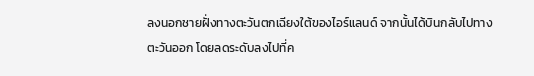ลงนอกชายฝั่งทางตะวันตกเฉียงใต้ของไอร์แลนด์ จากนั้นได้บินกลับไปทางตะวันออก โดยลดระดับลงไปที่ค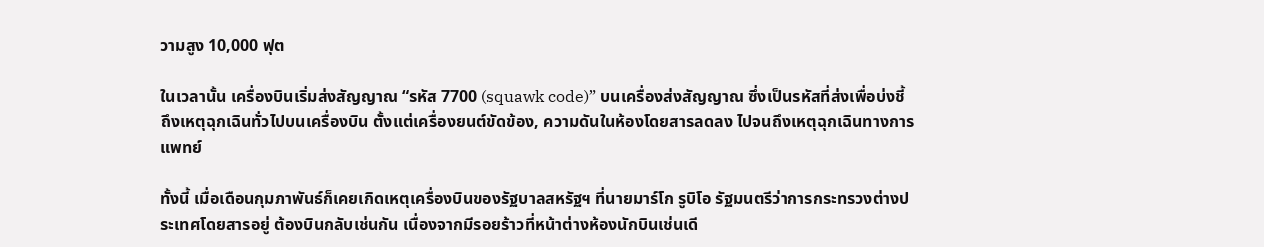วามสูง 10,000 ฟุต

ในเวลานั้น เครื่องบินเริ่มส่งสัญญาณ “รหัส 7700 (squawk code)” บนเครื่องส่งสัญญาณ ซึ่งเป็นรหัสที่ส่งเพื่อบ่งชี้ถึงเหตุฉุกเฉินทั่วไปบนเครื่องบิน ตั้งแต่เครื่องยนต์ขัดข้อง, ความดันในห้องโดยสารลดลง ไปจนถึงเหตุฉุกเฉินทางการแพทย์

ทั้งนี้ เมื่อเดือนกุมภาพันธ์ก็เคยเกิดเหตุเครื่องบินของรัฐบาลสหรัฐฯ ที่นายมาร์โก รูบิโอ รัฐมนตรีว่าการกระทรวงต่างประเทศโดยสารอยู่ ต้องบินกลับเช่นกัน เนื่องจากมีรอยร้าวที่หน้าต่างห้องนักบินเช่นเดี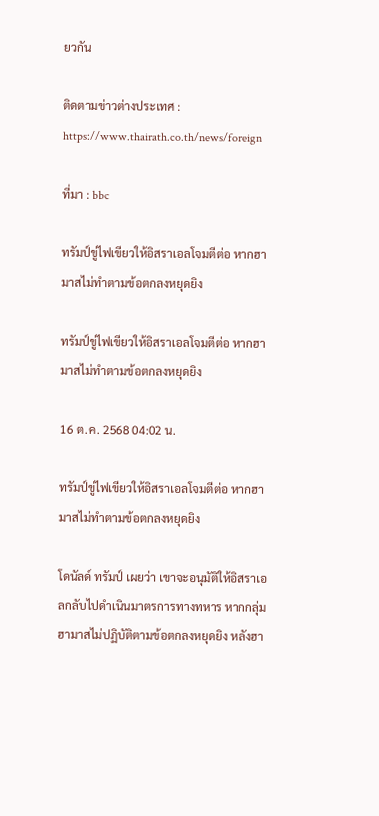ยวกัน

ติดตามข่าวต่างประเทศ : https://www.thairath.co.th/news/foreign

ที่มา : bbc

ทรัมป์ขู่ไฟเขียวให้อิสราเอลโจมตีต่อ หากฮามาสไม่ทำตามข้อตกลงหยุดยิง

ทรัมป์ขู่ไฟเขียวให้อิสราเอลโจมตีต่อ หากฮามาสไม่ทำตามข้อตกลงหยุดยิง

16 ต.ค. 2568 04:02 น.

ทรัมป์ขู่ไฟเขียวให้อิสราเอลโจมตีต่อ หากฮามาสไม่ทำตามข้อตกลงหยุดยิง

โดนัลด์ ทรัมป์ เผยว่า เขาจะอนุมัติให้อิสราเอลกลับไปดำเนินมาตรการทางทหาร หากกลุ่มฮามาสไม่ปฏิบัติตามข้อตกลงหยุดยิง หลังฮา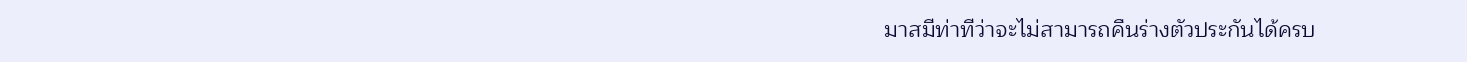มาสมีท่าทีว่าจะไม่สามารถคืนร่างตัวประกันได้ครบ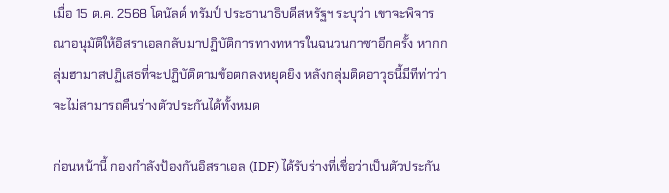เมื่อ 15 ต.ค. 2568 โดนัลด์ ทรัมป์ ประธานาธิบดีสหรัฐฯ ระบุว่า เขาจะพิจารณาอนุมัติให้อิสราเอลกลับมาปฏิบัติการทางทหารในฉนวนกาซาอีกครั้ง หากกลุ่มฮามาสปฏิเสธที่จะปฏิบัติตามข้อตกลงหยุดยิง หลังกลุ่มติดอาวุธนี้มีทีท่าว่าจะไม่สามารถคืนร่างตัวประกันได้ทั้งหมด

ก่อนหน้านี้ กองกำลังป้องกันอิสราเอล (IDF) ได้รับร่างที่เชื่อว่าเป็นตัวประกัน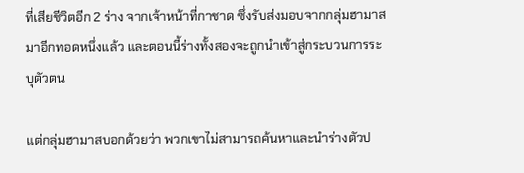ที่เสียชีวิตอีก 2 ร่าง จากเจ้าหน้าที่กาชาด ซึ่งรับส่งมอบจากกลุ่มฮามาสมาอีกทอดหนึ่งแล้ว และตอนนี้ร่างทั้งสองจะถูกนำเข้าสู่กระบวนการระบุตัวตน

แต่กลุ่มฮามาสบอกด้วยว่า พวกเขาไม่สามารถค้นหาและนำร่างตัวป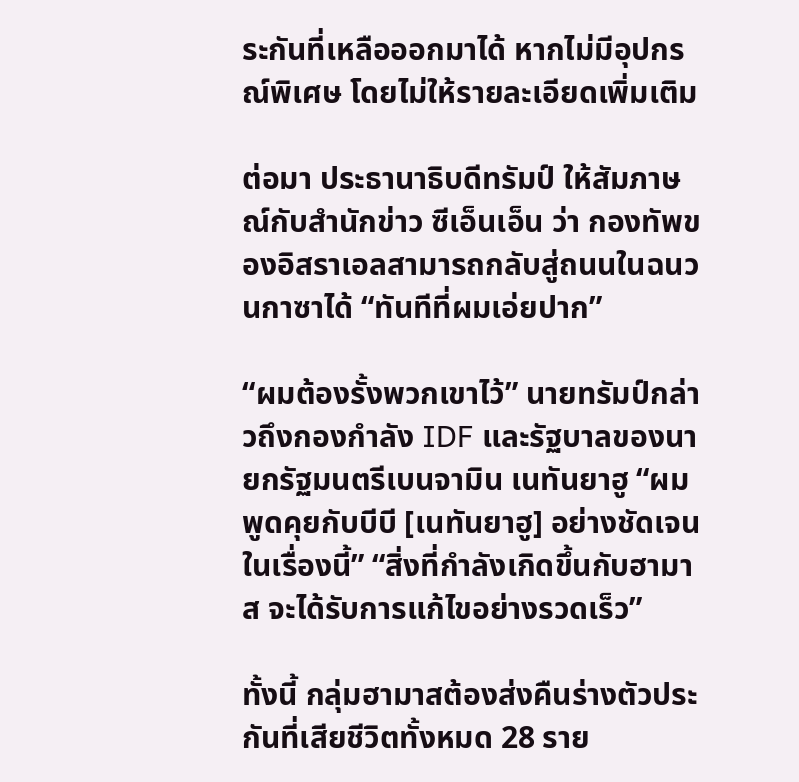ระกันที่เหลือออกมาได้ หากไม่มีอุปกรณ์พิเศษ โดยไม่ให้รายละเอียดเพิ่มเติม

ต่อมา ประธานาธิบดีทรัมป์ ให้สัมภาษณ์กับสำนักข่าว ซีเอ็นเอ็น ว่า กองทัพของอิสราเอลสามารถกลับสู่ถนนในฉนวนกาซาได้ “ทันทีที่ผมเอ่ยปาก”

“ผมต้องรั้งพวกเขาไว้” นายทรัมป์กล่าวถึงกองกำลัง IDF และรัฐบาลของนายกรัฐมนตรีเบนจามิน เนทันยาฮู “ผมพูดคุยกับบีบี [เนทันยาฮู] อย่างชัดเจนในเรื่องนี้” “สิ่งที่กำลังเกิดขึ้นกับฮามาส จะได้รับการแก้ไขอย่างรวดเร็ว”

ทั้งนี้ กลุ่มฮามาสต้องส่งคืนร่างตัวประกันที่เสียชีวิตทั้งหมด 28 ราย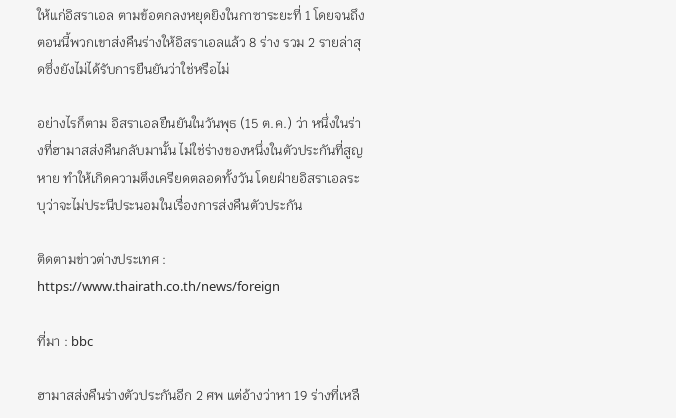ให้แก่อิสราเอล ตามข้อตกลงหยุดยิงในกาซาระยะที่ 1 โดยจนถึงตอนนี้พวกเขาส่งคืนร่างให้อิสราเอลแล้ว 8 ร่าง รวม 2 รายล่าสุดซึ่งยังไม่ได้รับการยืนยันว่าใช่หรือไม่

อย่างไรก็ตาม อิสราเอลยืนยันในวันพุธ (15 ต.ค.) ว่า หนึ่งในร่างที่ฮามาสส่งคืนกลับมานั้น ไม่ใช่ร่างของหนึ่งในตัวประกันที่สูญหาย ทำให้เกิดความตึงเครียดตลอดทั้งวัน โดยฝ่ายอิสราเอลระบุว่าจะไม่ประนีประนอมในเรื่องการส่งคืนตัวประกัน

ติดตามข่าวต่างประเทศ : https://www.thairath.co.th/news/foreign

ที่มา : bbc

ฮามาสส่งคืนร่างตัวประกันอีก 2 ศพ แต่อ้างว่าหา 19 ร่างที่เหลื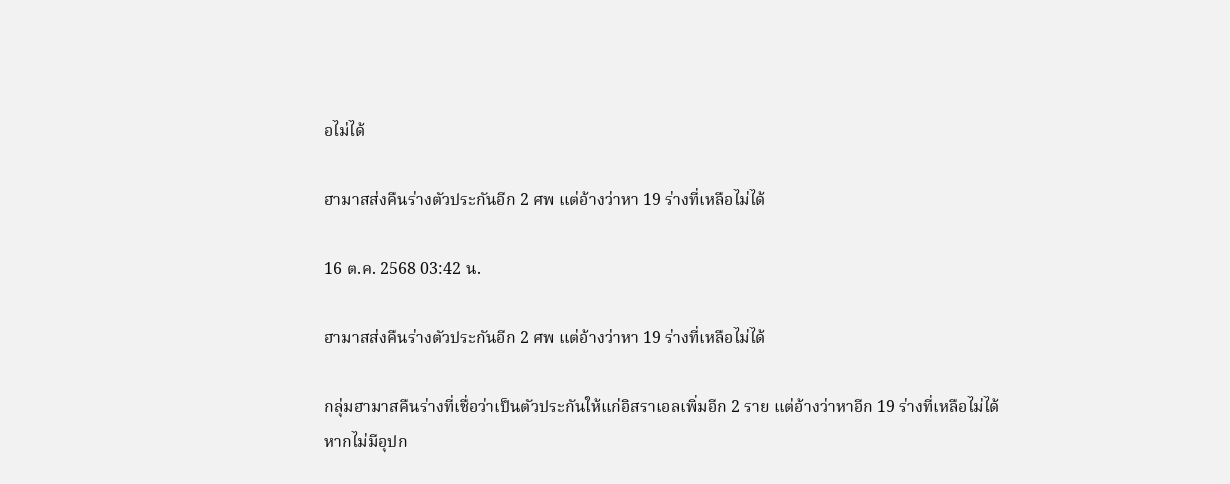อไม่ได้

ฮามาสส่งคืนร่างตัวประกันอีก 2 ศพ แต่อ้างว่าหา 19 ร่างที่เหลือไม่ได้

16 ต.ค. 2568 03:42 น.

ฮามาสส่งคืนร่างตัวประกันอีก 2 ศพ แต่อ้างว่าหา 19 ร่างที่เหลือไม่ได้

กลุ่มฮามาสคืนร่างที่เชื่อว่าเป็นตัวประกันให้แก่อิสราเอลเพิ่มอีก 2 ราย แต่อ้างว่าหาอีก 19 ร่างที่เหลือไม่ได้หากไม่มีอุปก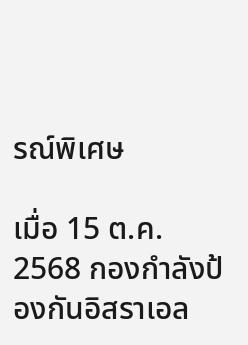รณ์พิเศษ

เมื่อ 15 ต.ค. 2568 กองกำลังป้องกันอิสราเอล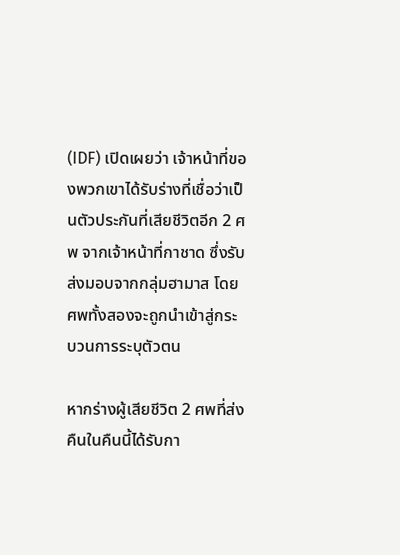(IDF) เปิดเผยว่า เจ้าหน้าที่ของพวกเขาได้รับร่างที่เชื่อว่าเป็นตัวประกันที่เสียชีวิตอีก 2 ศพ จากเจ้าหน้าที่กาชาด ซึ่งรับส่งมอบจากกลุ่มฮามาส โดยศพทั้งสองจะถูกนำเข้าสู่กระบวนการระบุตัวตน

หากร่างผู้เสียชีวิต 2 ศพที่ส่งคืนในคืนนี้ได้รับกา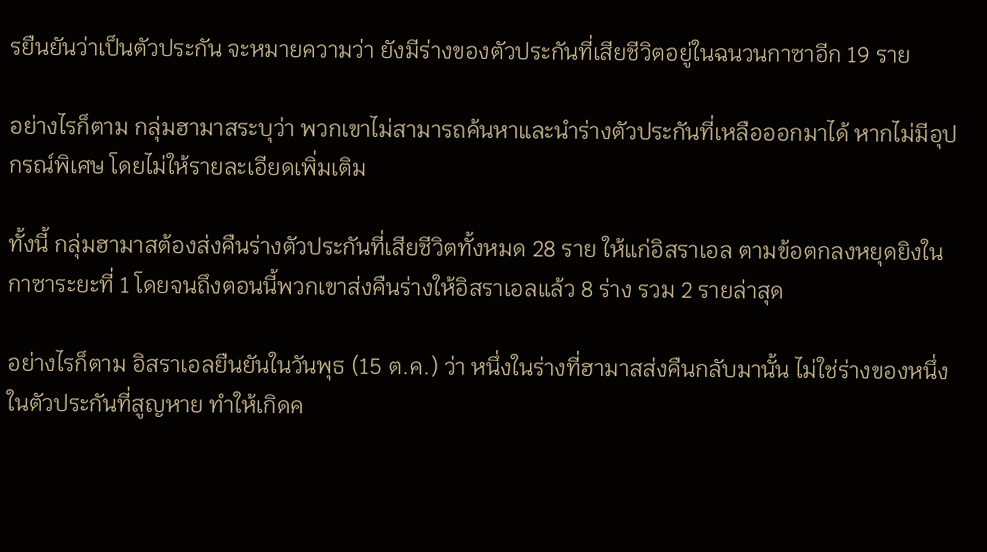รยืนยันว่าเป็นตัวประกัน จะหมายความว่า ยังมีร่างของตัวประกันที่เสียชีวิตอยู่ในฉนวนกาซาอีก 19 ราย

อย่างไรก็ตาม กลุ่มฮามาสระบุว่า พวกเขาไม่สามารถค้นหาและนำร่างตัวประกันที่เหลือออกมาได้ หากไม่มีอุปกรณ์พิเศษ โดยไม่ให้รายละเอียดเพิ่มเติม

ทั้งนี้ กลุ่มฮามาสต้องส่งคืนร่างตัวประกันที่เสียชีวิตทั้งหมด 28 ราย ให้แก่อิสราเอล ตามข้อตกลงหยุดยิงในกาซาระยะที่ 1 โดยจนถึงตอนนี้พวกเขาส่งคืนร่างให้อิสราเอลแล้ว 8 ร่าง รวม 2 รายล่าสุด

อย่างไรก็ตาม อิสราเอลยืนยันในวันพุธ (15 ต.ค.) ว่า หนึ่งในร่างที่ฮามาสส่งคืนกลับมานั้น ไม่ใช่ร่างของหนึ่งในตัวประกันที่สูญหาย ทำให้เกิดค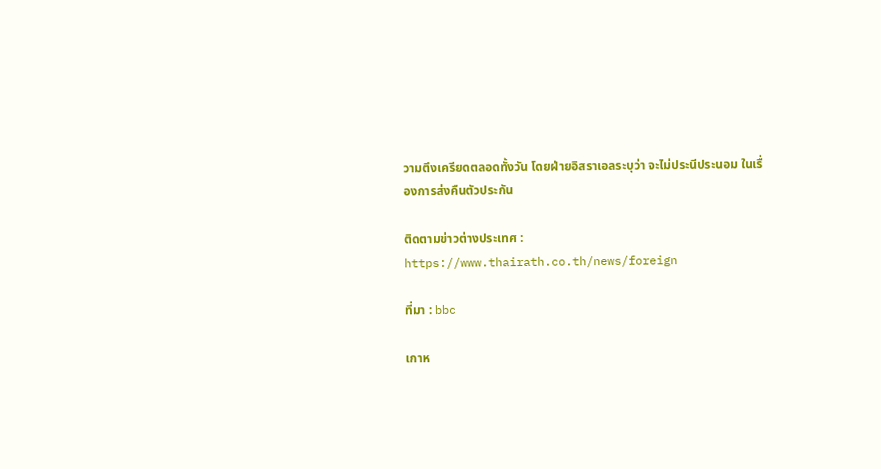วามตึงเครียดตลอดทั้งวัน โดยฝ่ายอิสราเอลระบุว่า จะไม่ประนีประนอม ในเรื่องการส่งคืนตัวประกัน

ติดตามข่าวต่างประเทศ : https://www.thairath.co.th/news/foreign

ที่มา : bbc

เกาห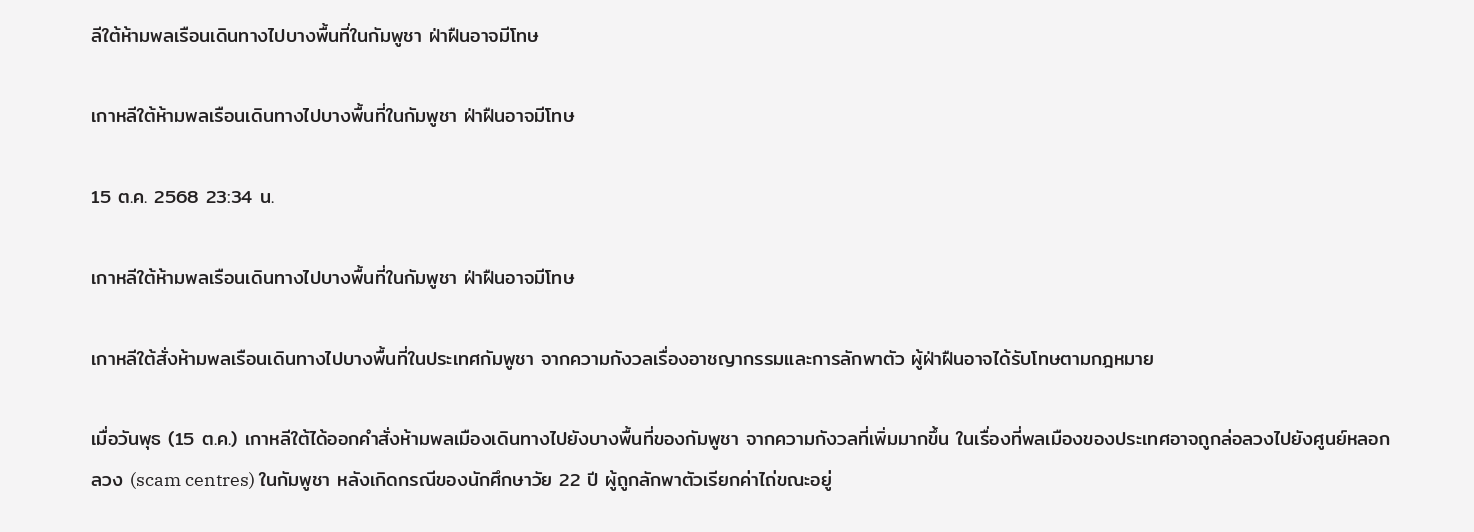ลีใต้ห้ามพลเรือนเดินทางไปบางพื้นที่ในกัมพูชา ฝ่าฝืนอาจมีโทษ

เกาหลีใต้ห้ามพลเรือนเดินทางไปบางพื้นที่ในกัมพูชา ฝ่าฝืนอาจมีโทษ

15 ต.ค. 2568 23:34 น.

เกาหลีใต้ห้ามพลเรือนเดินทางไปบางพื้นที่ในกัมพูชา ฝ่าฝืนอาจมีโทษ

เกาหลีใต้สั่งห้ามพลเรือนเดินทางไปบางพื้นที่ในประเทศกัมพูชา จากความกังวลเรื่องอาชญากรรมและการลักพาตัว ผู้ฝ่าฝืนอาจได้รับโทษตามกฎหมาย

เมื่อวันพุธ (15 ต.ค.) เกาหลีใต้ได้ออกคำสั่งห้ามพลเมืองเดินทางไปยังบางพื้นที่ของกัมพูชา จากความกังวลที่เพิ่มมากขึ้น ในเรื่องที่พลเมืองของประเทศอาจถูกล่อลวงไปยังศูนย์หลอกลวง (scam centres) ในกัมพูชา หลังเกิดกรณีของนักศึกษาวัย 22 ปี ผู้ถูกลักพาตัวเรียกค่าไถ่ขณะอยู่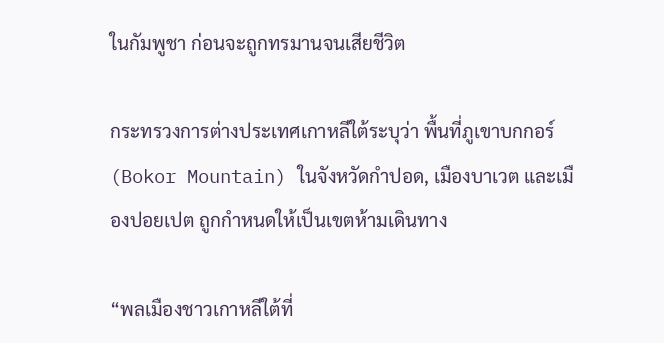ในกัมพูชา ก่อนจะถูกทรมานจนเสียชีวิต

กระทรวงการต่างประเทศเกาหลีใต้ระบุว่า พื้นที่ภูเขาบกกอร์ (Bokor Mountain) ในจังหวัดกำปอด, เมืองบาเวต และเมืองปอยเปต ถูกกำหนดให้เป็นเขตห้ามเดินทาง

“พลเมืองชาวเกาหลีใต้ที่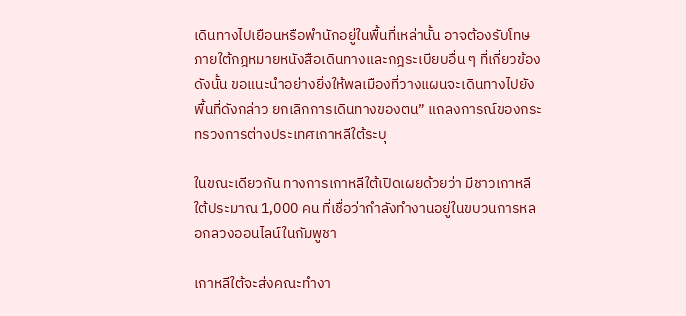เดินทางไปเยือนหรือพำนักอยู่ในพื้นที่เหล่านั้น อาจต้องรับโทษภายใต้กฎหมายหนังสือเดินทางและกฎระเบียบอื่น ๆ ที่เกี่ยวข้อง ดังนั้น ขอแนะนำอย่างยิ่งให้พลเมืองที่วางแผนจะเดินทางไปยังพื้นที่ดังกล่าว ยกเลิกการเดินทางของตน” แถลงการณ์ของกระทรวงการต่างประเทศเกาหลีใต้ระบุ

ในขณะเดียวกัน ทางการเกาหลีใต้เปิดเผยด้วยว่า มีชาวเกาหลีใต้ประมาณ 1,000 คน ที่เชื่อว่ากำลังทำงานอยู่ในขบวนการหลอกลวงออนไลน์ในกัมพูชา

เกาหลีใต้จะส่งคณะทำงา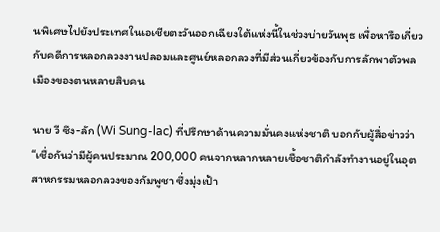นพิเศษไปยังประเทศในเอเชียตะวันออกเฉียงใต้แห่งนี้ในช่วงบ่ายวันพุธ เพื่อหารือเกี่ยวกับคดีการหลอกลวงงานปลอมและศูนย์หลอกลวงที่มีส่วนเกี่ยวข้องกับการลักพาตัวพลเมืองของตนหลายสิบคน

นาย วี ซึง-ลัก (Wi Sung-lac) ที่ปรึกษาด้านความมั่นคงแห่งชาติ บอกกับผู้สื่อข่าวว่า “เชื่อกันว่ามีผู้คนประมาณ 200,000 คนจากหลากหลายเชื้อชาติกำลังทำงานอยู่ในอุตสาหกรรมหลอกลวงของกัมพูชา ซึ่งมุ่งเป้า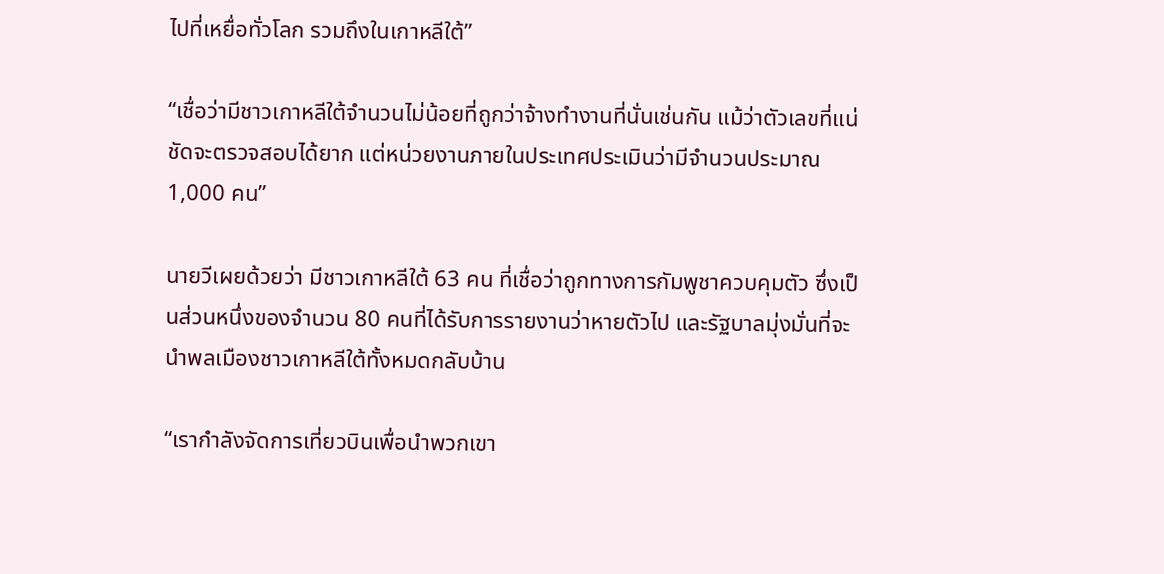ไปที่เหยื่อทั่วโลก รวมถึงในเกาหลีใต้”

“เชื่อว่ามีชาวเกาหลีใต้จำนวนไม่น้อยที่ถูกว่าจ้างทำงานที่นั่นเช่นกัน แม้ว่าตัวเลขที่แน่ชัดจะตรวจสอบได้ยาก แต่หน่วยงานภายในประเทศประเมินว่ามีจำนวนประมาณ 1,000 คน”

นายวีเผยด้วยว่า มีชาวเกาหลีใต้ 63 คน ที่เชื่อว่าถูกทางการกัมพูชาควบคุมตัว ซึ่งเป็นส่วนหนึ่งของจำนวน 80 คนที่ได้รับการรายงานว่าหายตัวไป และรัฐบาลมุ่งมั่นที่จะนำพลเมืองชาวเกาหลีใต้ทั้งหมดกลับบ้าน

“เรากำลังจัดการเที่ยวบินเพื่อนำพวกเขา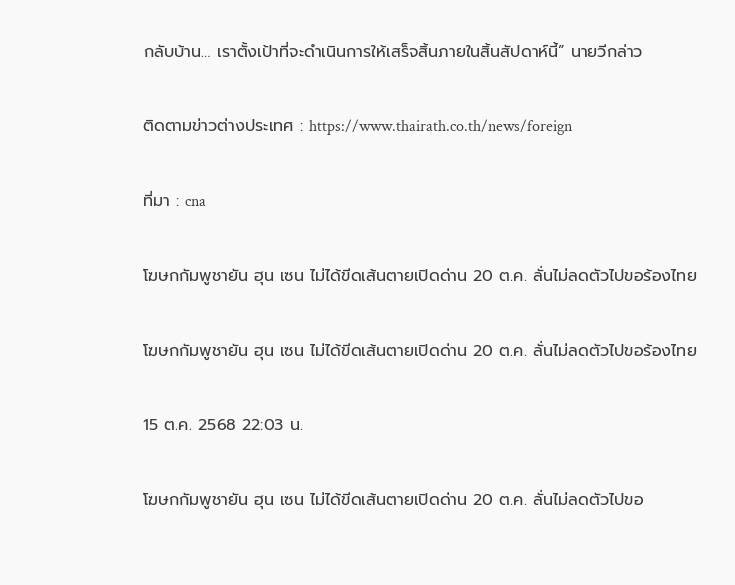กลับบ้าน… เราตั้งเป้าที่จะดำเนินการให้เสร็จสิ้นภายในสิ้นสัปดาห์นี้” นายวีกล่าว

ติดตามข่าวต่างประเทศ : https://www.thairath.co.th/news/foreign

ที่มา : cna

โฆษกกัมพูชายัน ฮุน เซน ไม่ได้ขีดเส้นตายเปิดด่าน 20 ต.ค. ลั่นไม่ลดตัวไปขอร้องไทย

โฆษกกัมพูชายัน ฮุน เซน ไม่ได้ขีดเส้นตายเปิดด่าน 20 ต.ค. ลั่นไม่ลดตัวไปขอร้องไทย

15 ต.ค. 2568 22:03 น.

โฆษกกัมพูชายัน ฮุน เซน ไม่ได้ขีดเส้นตายเปิดด่าน 20 ต.ค. ลั่นไม่ลดตัวไปขอ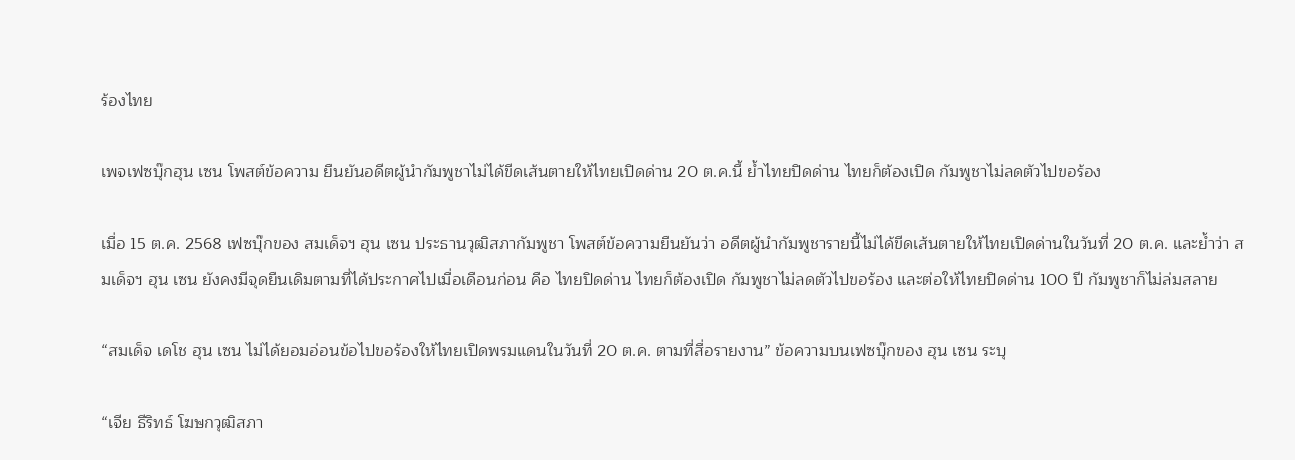ร้องไทย

เพจเฟซบุ๊กฮุน เซน โพสต์ข้อความ ยืนยันอดีตผู้นำกัมพูชาไม่ได้ขีดเส้นตายให้ไทยเปิดด่าน 20 ต.ค.นี้ ย้ำไทยปิดด่าน ไทยก็ต้องเปิด กัมพูชาไม่ลดตัวไปขอร้อง

เมื่อ 15 ต.ค. 2568 เฟซบุ๊กของ สมเด็จฯ ฮุน เซน ประธานวุฒิสภากัมพูชา โพสต์ข้อความยืนยันว่า อดีตผู้นำกัมพูชารายนี้ไม่ได้ขีดเส้นตายให้ไทยเปิดด่านในวันที่ 20 ต.ค. และย้ำว่า สมเด็จฯ ฮุน เซน ยังคงมีจุดยืนเดิมตามที่ได้ประกาศไปเมื่อเดือนก่อน คือ ไทยปิดด่าน ไทยก็ต้องเปิด กัมพูชาไม่ลดตัวไปขอร้อง และต่อให้ไทยปิดด่าน 100 ปี กัมพูชาก็ไม่ล่มสลาย

“สมเด็จ เดโช ฮุน เซน ไม่ได้ยอมอ่อนข้อไปขอร้องให้ไทยเปิดพรมแดนในวันที่ 20 ต.ค. ตามที่สื่อรายงาน” ข้อความบนเฟซบุ๊กของ ฮุน เซน ระบุ

“เจีย ธีริทธ์ โฆษกวุฒิสภา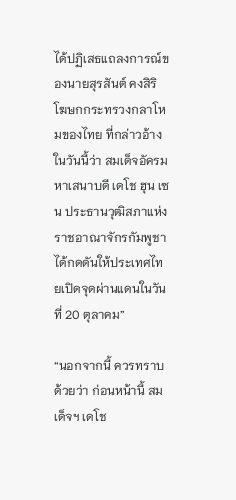ได้ปฏิเสธแถลงการณ์ของนายสุรสันต์ คงสิริ โฆษกกระทรวงกลาโหมของไทย ที่กล่าวอ้างในวันนี้ว่า สมเด็จอัครมหาเสนาบดี เดโช ฮุน เซน ประธานวุฒิสภาแห่งราชอาณาจักรกัมพูชา ได้กดดันให้ประเทศไทยเปิดจุดผ่านแดนในวันที่ 20 ตุลาคม”

“นอกจากนี้ ควรทราบด้วยว่า ก่อนหน้านี้ สมเด็จฯ เดโช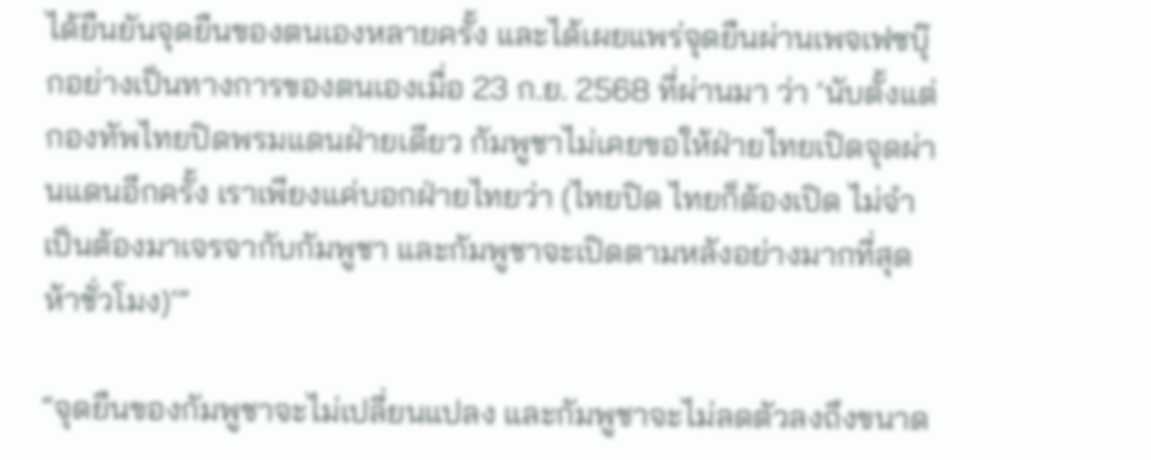ได้ยืนยันจุดยืนของตนเองหลายครั้ง และได้เผยแพร่จุดยืนผ่านเพจเฟซบุ๊กอย่างเป็นทางการของตนเองเมื่อ 23 ก.ย. 2568 ที่ผ่านมา ว่า ‘นับตั้งแต่กองทัพไทยปิดพรมแดนฝ่ายเดียว กัมพูชาไม่เคยขอให้ฝ่ายไทยเปิดจุดผ่านแดนอีกครั้ง เราเพียงแค่บอกฝ่ายไทยว่า (ไทยปิด ไทยก็ต้องเปิด ไม่จำเป็นต้องมาเจรจากับกัมพูชา และกัมพูชาจะเปิดตามหลังอย่างมากที่สุดห้าชั่วโมง)’”

“จุดยืนของกัมพูชาจะไม่เปลี่ยนแปลง และกัมพูชาจะไม่ลดตัวลงถึงขนาด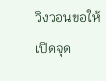วิงวอนขอให้เปิดจุด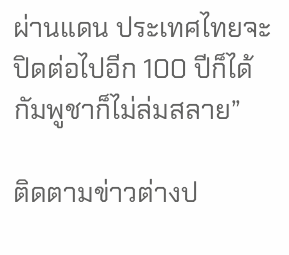ผ่านแดน ประเทศไทยจะปิดต่อไปอีก 100 ปีก็ได้ กัมพูชาก็ไม่ล่มสลาย”

ติดตามข่าวต่างป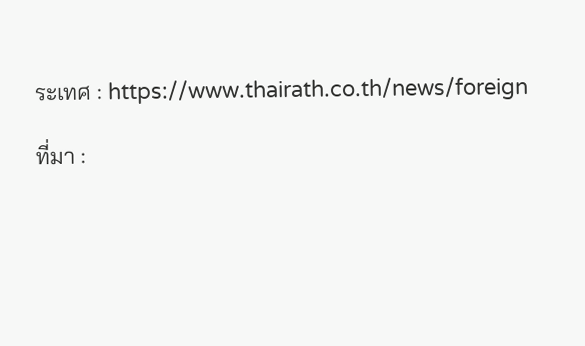ระเทศ : https://www.thairath.co.th/news/foreign

ที่มา :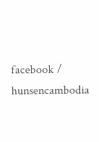facebook / hunsencambodia